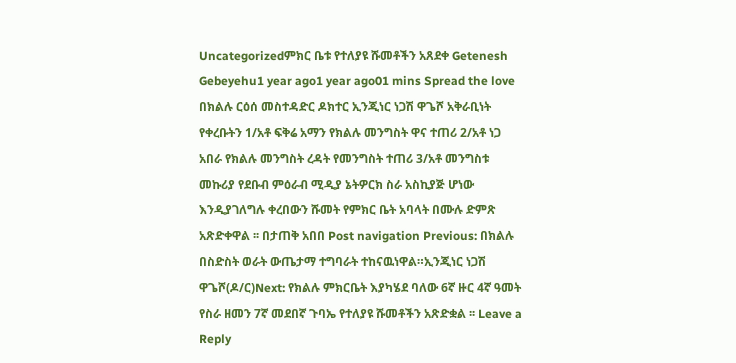Uncategorizedምክር ቤቱ የተለያዩ ሹመቶችን አጸደቀ Getenesh Gebeyehu1 year ago1 year ago01 mins Spread the love በክልሉ ርዕሰ መስተዳድር ዶክተር ኢንጂነር ነጋሽ ዋጌሾ አቅራቢነት የቀረቡትን 1/አቶ ፍቅሬ አማን የክልሉ መንግስት ዋና ተጠሪ 2/አቶ ነጋ አበራ የክልሉ መንግስት ረዳት የመንግስት ተጠሪ 3/አቶ መንግስቱ መኩሪያ የደቡብ ምዕራብ ሚዲያ ኔትዎርክ ስራ አስኪያጅ ሆነው እንዲያገለግሉ ቀረበውን ሹመት የምክር ቤት አባላት በሙሉ ድምጽ አጽድቀዋል ፡፡ በታጠቅ አበበ Post navigation Previous: በክልሉ በስድስት ወራት ውጤታማ ተግባራት ተከናዉነዋል።ኢንጂነር ነጋሽ ዋጌሾ(ዶ/ር)Next: የክልሉ ምክርቤት እያካሄደ ባለው 6ኛ ዙር 4ኛ ዓመት የስራ ዘመን 7ኛ መደበኛ ጉባኤ የተለያዩ ሹመቶችን አጽድቋል ፡፡ Leave a Reply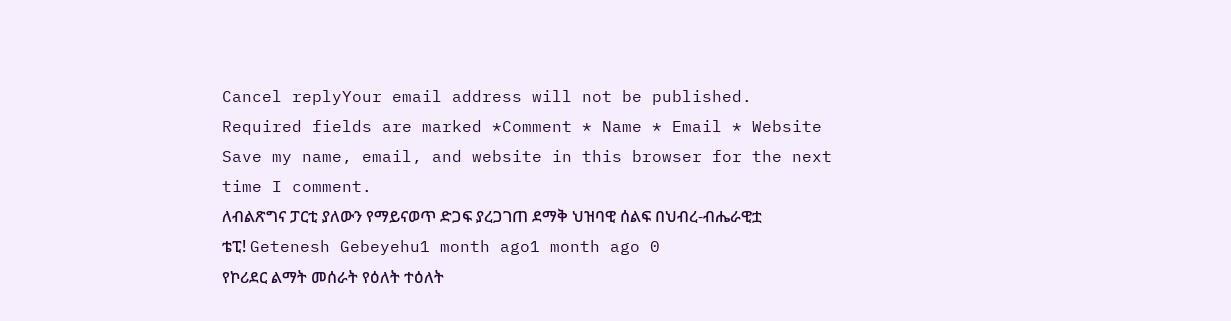Cancel replyYour email address will not be published. Required fields are marked *Comment * Name * Email * Website Save my name, email, and website in this browser for the next time I comment.
ለብልጽግና ፓርቲ ያለውን የማይናወጥ ድጋፍ ያረጋገጠ ደማቅ ህዝባዊ ሰልፍ በህብረ-ብሔራዊቷ ቴፒ! Getenesh Gebeyehu1 month ago1 month ago 0
የኮሪደር ልማት መሰራት የዕለት ተዕለት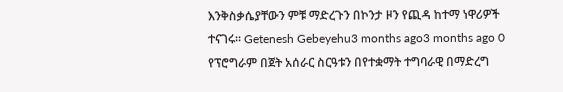እንቅስቃሴያቸውን ምቹ ማድረጉን በኮንታ ዞን የጪዳ ከተማ ነዋሪዎች ተናገሩ። Getenesh Gebeyehu3 months ago3 months ago 0
የፕሮግራም በጀት አሰራር ስርዓቱን በየተቋማት ተግባራዊ በማድረግ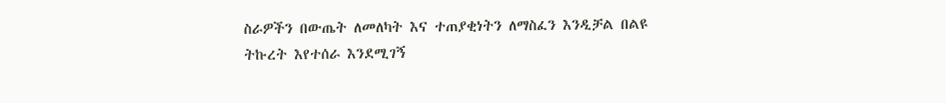ስራዎችን በውጤት ለመለካት እና ተጠያቂነትን ለማስፈን እንዲቻል በልዩ ትኩረት እየተሰራ እንደሚገኝ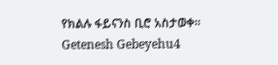የክልሉ ፋይናንስ ቢሮ አስታወቀ። Getenesh Gebeyehu4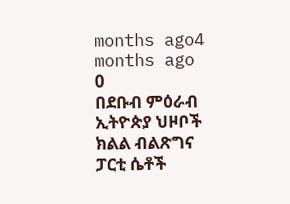months ago4 months ago 0
በደቡብ ምዕራብ ኢትዮጵያ ህዞቦች ክልል ብልጽግና ፓርቲ ሴቶች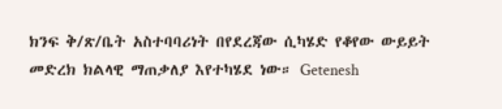ክንፍ ቅ/ጽ/ቤት አስተባባሪነት በየደረጃው ሲካሄድ የቆየው ውይይት መድረክ ክልላዊ ማጠቃለያ እየተካሄደ ነው። Getenesh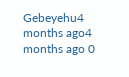Gebeyehu4 months ago4 months ago 0